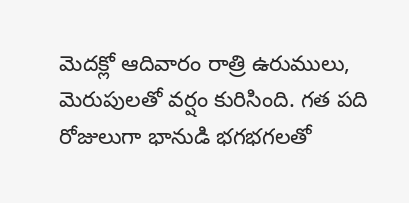మెదక్లో ఆదివారం రాత్రి ఉరుములు, మెరుపులతో వర్షం కురిసింది. గత పది రోజులుగా భానుడి భగభగలతో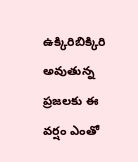ఉక్కిరిబిక్కిరి అవుతున్న ప్రజలకు ఈ వర్షం ఎంతో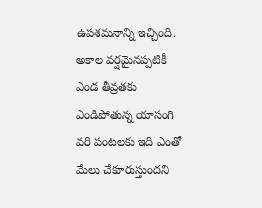ఉపశమనాన్ని ఇచ్చింది. అకాల వర్షమైనప్పటికీ ఎండ తీవ్రతకు ఎండిపోతున్న యాసంగి వరి పంటలకు ఇది ఎంతో మేలు చేకూరుస్తుందని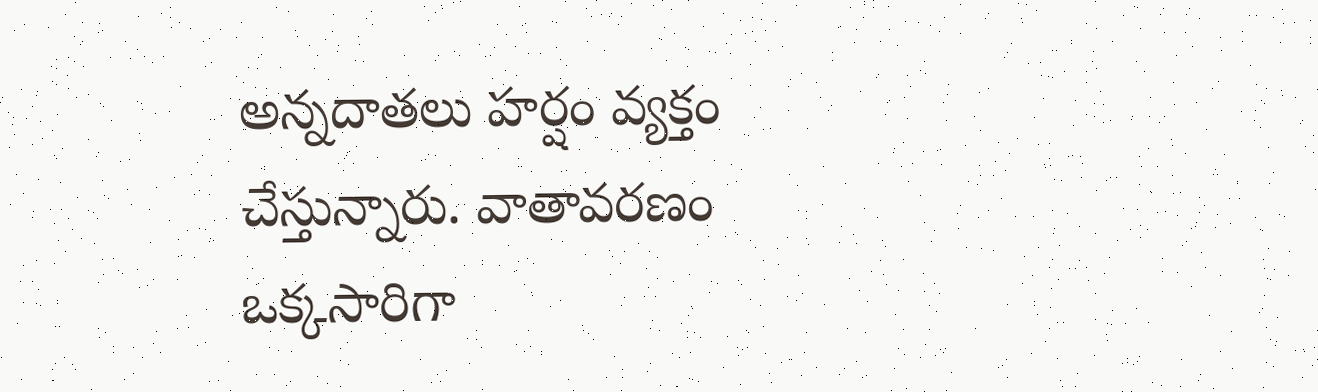అన్నదాతలు హర్షం వ్యక్తం చేస్తున్నారు. వాతావరణం ఒక్కసారిగా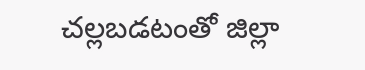చల్లబడటంతో జిల్లా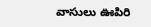వాసులు ఊపిరి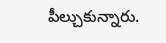పీల్చుకున్నారు.